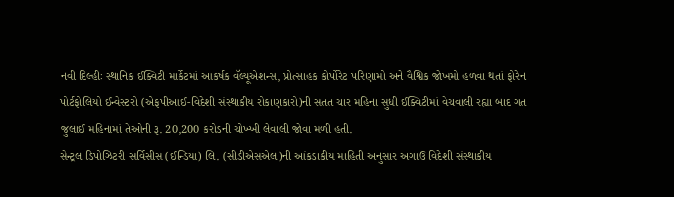નવી દિલ્હીઃ સ્થાનિક ઈક્વિટી માર્કેટમાં આકર્ષક વૅલ્યૂએશન્સ, પ્રોત્સાહક કોર્પોરેટ પરિણામો અને વૈશ્વિક જોખમો હળવા થતાં ફોરેન પોર્ટફોલિયો ઈન્વેસ્ટરો (એફપીઆઈ-વિદેશી સંસ્થાકીય રોકાણકારો)ની સતત ચાર મહિના સુધી ઈક્વિટીમાં વેચવાલી રહ્યા બાદ ગત જુલાઈ મહિનામાં તેઓની રૂ. 20,200 કરોડની ચોખ્ખી લેવાલી જોવા મળી હતી.
સેન્ટ્રલ ડિપોઝિટરી સર્વિસીસ (ઈન્ડિયા) લિ. (સીડીએસએલ)ની આંકડાકીય માહિતી અનુસાર અગાઉ વિદેશી સંસ્થાકીય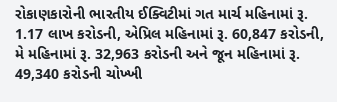રોકાણકારોની ભારતીય ઈક્વિટીમાં ગત માર્ચ મહિનામાં રૂ. 1.17 લાખ કરોડની, એપ્રિલ મહિનામાં રૂ. 60,847 કરોડની, મે મહિનામાં રૂ. 32,963 કરોડની અને જૂન મહિનામાં રૂ. 49,340 કરોડની ચોખ્ખી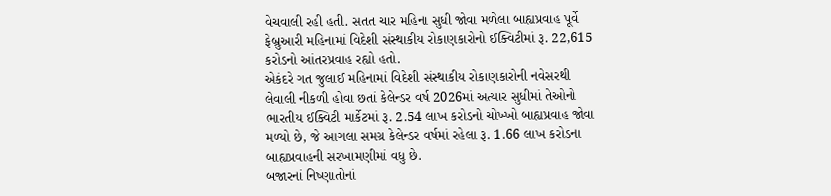વેચવાલી રહી હતી. સતત ચાર મહિના સુધી જોવા મળેલા બાહ્યપ્રવાહ પૂર્વે ફેબ્રુઆરી મહિનામાં વિદેશી સંસ્થાકીય રોકાણકારોનો ઈક્વિટીમાં રૂ. 22,615 કરોડનો આંતરપ્રવાહ રહ્યો હતો.
એકંદરે ગત જુલાઈ મહિનામાં વિદેશી સંસ્થાકીય રોકાણકારોની નવેસરથી લેવાલી નીકળી હોવા છતાં કેલેન્ડર વર્ષ 2026માં અત્યાર સુધીમાં તેઓનો ભારતીય ઈક્વિટી માર્કેટમાં રૂ. 2.54 લાખ કરોડનો ચોખ્ખો બાહ્યપ્રવાહ જોવા મળ્યો છે, જે આગલા સમગ્ર કેલેન્ડર વર્ષમાં રહેલા રૂ. 1.66 લાખ કરોડના બાહ્યપ્રવાહની સરખામણીમાં વધુ છે.
બજારનાં નિષ્ણાતોનાં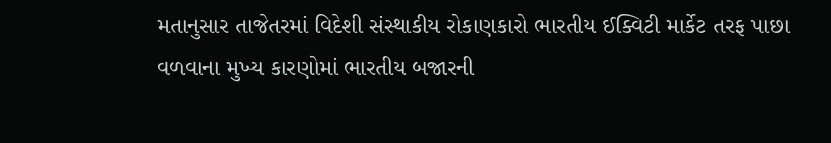મતાનુસાર તાજેતરમાં વિદેશી સંસ્થાકીય રોકાણકારો ભારતીય ઈક્વિટી માર્કેટ તરફ પાછા વળવાના મુખ્ય કારણોમાં ભારતીય બજારની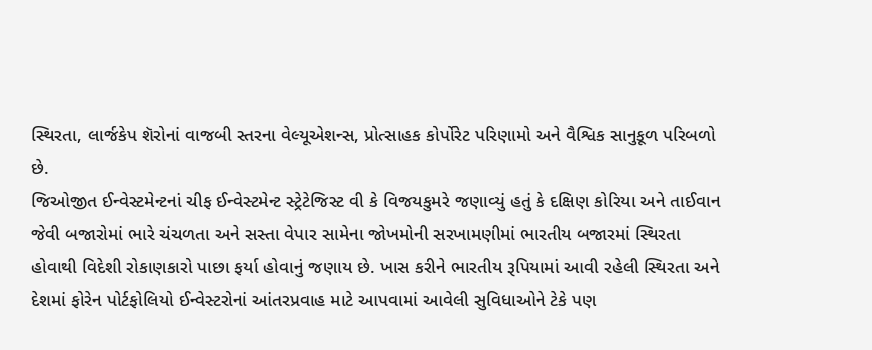સ્થિરતા, લાર્જકેપ શૅરોનાં વાજબી સ્તરના વેલ્યૂએશન્સ, પ્રોત્સાહક કોર્પોરેટ પરિણામો અને વૈશ્વિક સાનુકૂળ પરિબળો છે.
જિઓજીત ઈન્વેસ્ટમેન્ટનાં ચીફ ઈન્વેસ્ટમેન્ટ સ્ટ્રેટેજિસ્ટ વી કે વિજયકુમરે જણાવ્યું હતું કે દક્ષિણ કોરિયા અને તાઈવાન જેવી બજારોમાં ભારે ચંચળતા અને સસ્તા વેપાર સામેના જોખમોની સરખામણીમાં ભારતીય બજારમાં સ્થિરતા હોવાથી વિદેશી રોકાણકારો પાછા ફર્યા હોવાનું જણાય છે. ખાસ કરીને ભારતીય રૂપિયામાં આવી રહેલી સ્થિરતા અને દેશમાં ફોરેન પોર્ટફોલિયો ઈન્વેસ્ટરોનાં આંતરપ્રવાહ માટે આપવામાં આવેલી સુવિધાઓને ટેકે પણ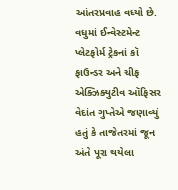આંતરપ્રવાહ વધ્યો છે.
વધુમાં ઈન્વેસ્ટમેન્ટ પ્લેટફોર્મ ટ્રેકનાં કૉ ફાઉન્ડર અને ચીફ એક્ઝિક્યુટીવ ઑફિસર વેદાંત ગુપ્તેએ જણાવ્યું હતું કે તાજેતરમાં જૂન અંતે પૂરા થયેલા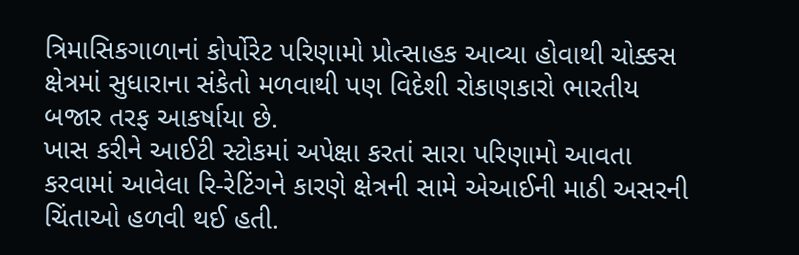ત્રિમાસિકગાળાનાં કોર્પોરેટ પરિણામો પ્રોત્સાહક આવ્યા હોવાથી ચોક્કસ ક્ષેત્રમાં સુધારાના સંકેતો મળવાથી પણ વિદેશી રોકાણકારો ભારતીય બજાર તરફ આકર્ષાયા છે.
ખાસ કરીને આઈટી સ્ટોકમાં અપેક્ષા કરતાં સારા પરિણામો આવતા કરવામાં આવેલા રિ-રેટિંગને કારણે ક્ષેત્રની સામે એઆઈની માઠી અસરની ચિંતાઓ હળવી થઈ હતી.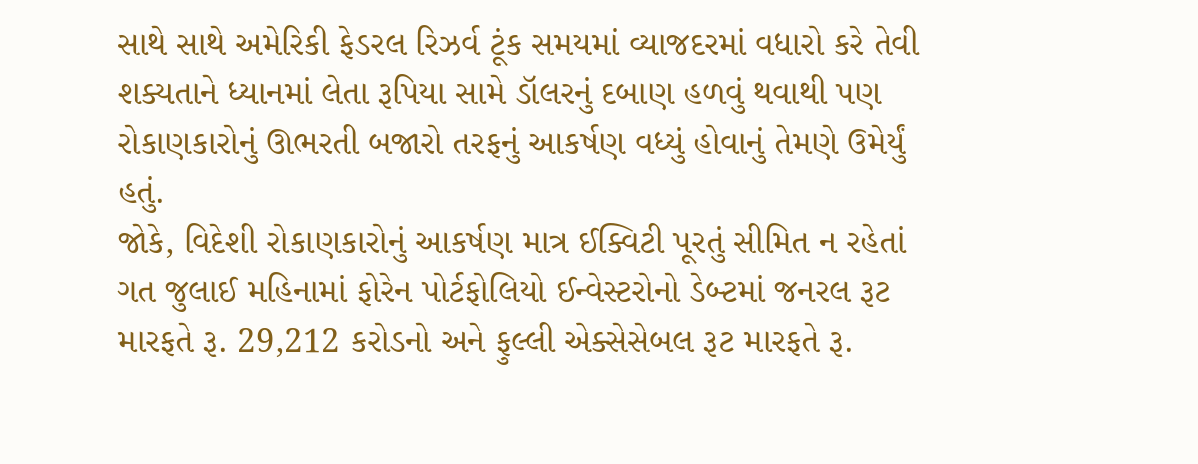સાથે સાથે અમેરિકી ફેડરલ રિઝર્વ ટૂંક સમયમાં વ્યાજદરમાં વધારો કરે તેવી શક્યતાને ધ્યાનમાં લેતા રૂપિયા સામે ડૉલરનું દબાણ હળવું થવાથી પણ રોકાણકારોનું ઊભરતી બજારો તરફનું આકર્ષણ વધ્યું હોવાનું તેમણે ઉમેર્યું હતું.
જોકે, વિદેશી રોકાણકારોનું આકર્ષણ માત્ર ઈક્વિટી પૂરતું સીમિત ન રહેતાં ગત જુલાઈ મહિનામાં ફોરેન પોર્ટફોલિયો ઈન્વેસ્ટરોનો ડેબ્ટમાં જનરલ રૂટ મારફતે રૂ. 29,212 કરોડનો અને ફુલ્લી એક્સેસેબલ રૂટ મારફતે રૂ.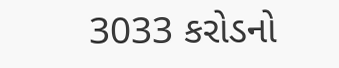3033 કરોડનો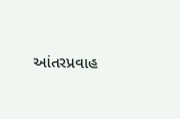આંતરપ્રવાહ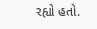રહ્યો હતો.